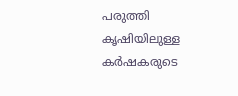പരുത്തി കൃഷിയിലുള്ള കർഷകരുടെ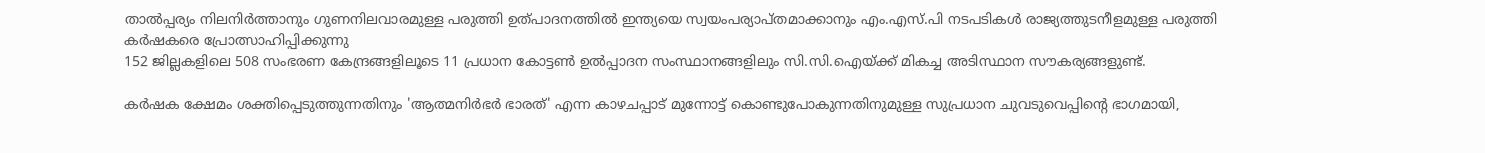താൽപ്പര്യം നിലനിർത്താനും ഗുണനിലവാരമുള്ള പരുത്തി ഉത്പാദനത്തിൽ ഇന്ത്യയെ സ്വയംപര്യാപ്തമാക്കാനും എം.എസ്.പി നടപടികൾ രാജ്യത്തുടനീളമുള്ള പരുത്തി കർഷകരെ പ്രോത്സാഹിപ്പിക്കുന്നു
152 ജില്ലകളിലെ 508 സംഭരണ കേന്ദ്രങ്ങളിലൂടെ 11 പ്രധാന കോട്ടൺ ഉൽപ്പാദന സംസ്ഥാനങ്ങളിലും സി.സി.ഐയ്ക്ക് മികച്ച അടിസ്ഥാന സൗകര്യങ്ങളുണ്ട്.

കർഷക ക്ഷേമം ശക്തിപ്പെടുത്തുന്നതിനും 'ആത്മനിർഭർ ഭാരത്' എന്ന കാഴചപ്പാട് മുന്നോട്ട് കൊണ്ടുപോകുന്നതിനുമുള്ള സുപ്രധാന ചുവടുവെപ്പിന്റെ ഭാഗമായി,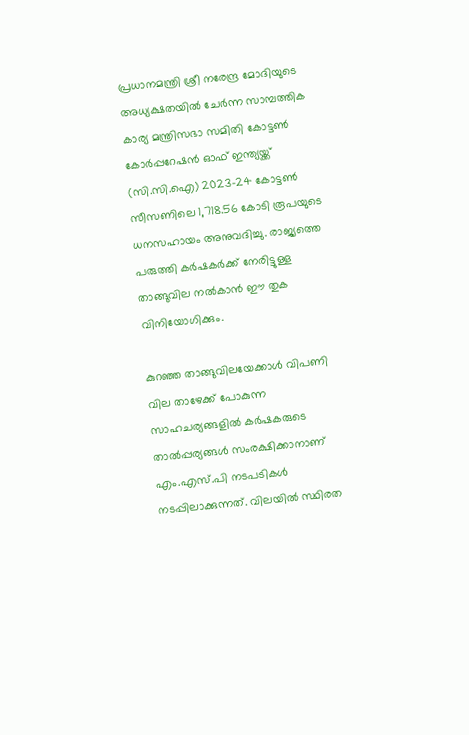പ്രധാനമന്ത്രി ശ്രീ നരേന്ദ്ര മോദിയുടെ അധ്യക്ഷതയിൽ ചേർന്ന സാമ്പത്തിക കാര്യ മന്ത്രിസഭാ സമിതി കോട്ടൺ കോർപ്പറേഷൻ ഓഫ് ഇന്ത്യയ്ക്ക് (സി.സി.ഐ) 2023-24 കോട്ടൺ സീസണിലെ 1,718.56 കോടി രൂപയുടെ ധനസഹായം അനുവദിച്ചു. രാജ്യത്തെ പരുത്തി കർഷകർക്ക് നേരിട്ടുള്ള താങ്ങുവില നൽകാൻ ഈ തുക വിനിയോഗിക്കും.

കുറഞ്ഞ താങ്ങുവിലയേക്കാൾ വിപണി വില താഴേക്ക് പോകുന്ന സാഹചര്യങ്ങളിൽ കർഷകരുടെ താൽപ്പര്യങ്ങൾ സംരക്ഷിക്കാനാണ് എം.എസ്.പി നടപടികൾ നടപ്പിലാക്കുന്നത്. വിലയിൽ സ്ഥിരത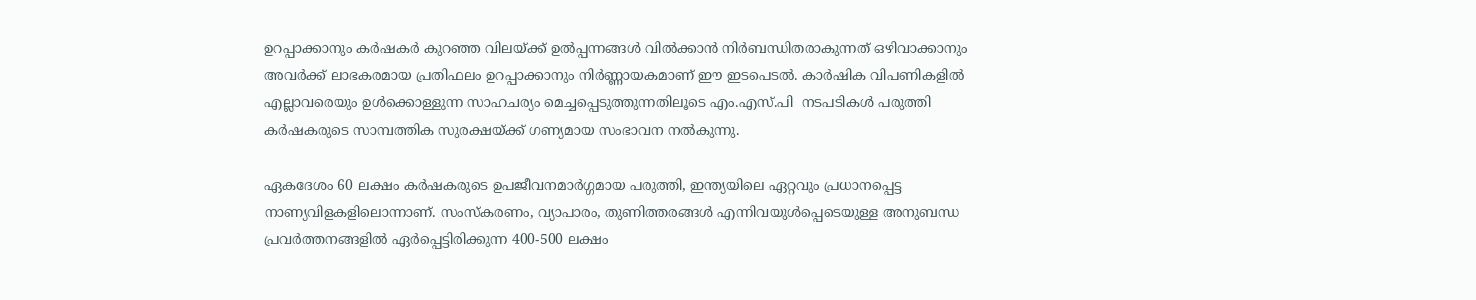ഉറപ്പാക്കാനും കർഷകർ കുറഞ്ഞ വിലയ്ക്ക് ഉൽപ്പന്നങ്ങൾ വിൽക്കാൻ നിർബന്ധിതരാകുന്നത് ഒഴിവാക്കാനും അവർക്ക് ലാഭകരമായ പ്രതിഫലം ഉറപ്പാക്കാനും നിർണ്ണായകമാണ് ഈ ഇടപെടൽ. കാർഷിക വിപണികളിൽ എല്ലാവരെയും ഉൾക്കൊള്ളുന്ന സാഹചര്യം മെച്ചപ്പെടുത്തുന്നതിലൂടെ എം.എസ്.പി  നടപടികൾ പരുത്തി കർഷകരുടെ സാമ്പത്തിക സുരക്ഷയ്ക്ക് ഗണ്യമായ സംഭാവന നൽകുന്നു.

ഏകദേശം 60 ലക്ഷം കർഷകരുടെ ഉപജീവനമാർഗ്ഗമായ പരുത്തി, ഇന്ത്യയിലെ ഏറ്റവും പ്രധാനപ്പെട്ട നാണ്യവിളകളിലൊന്നാണ്. സംസ്കരണം, വ്യാപാരം, തുണിത്തരങ്ങൾ എന്നിവയുൾപ്പെടെയുള്ള അനുബന്ധ പ്രവർത്തനങ്ങളിൽ ഏർപ്പെട്ടിരിക്കുന്ന 400-500 ലക്ഷം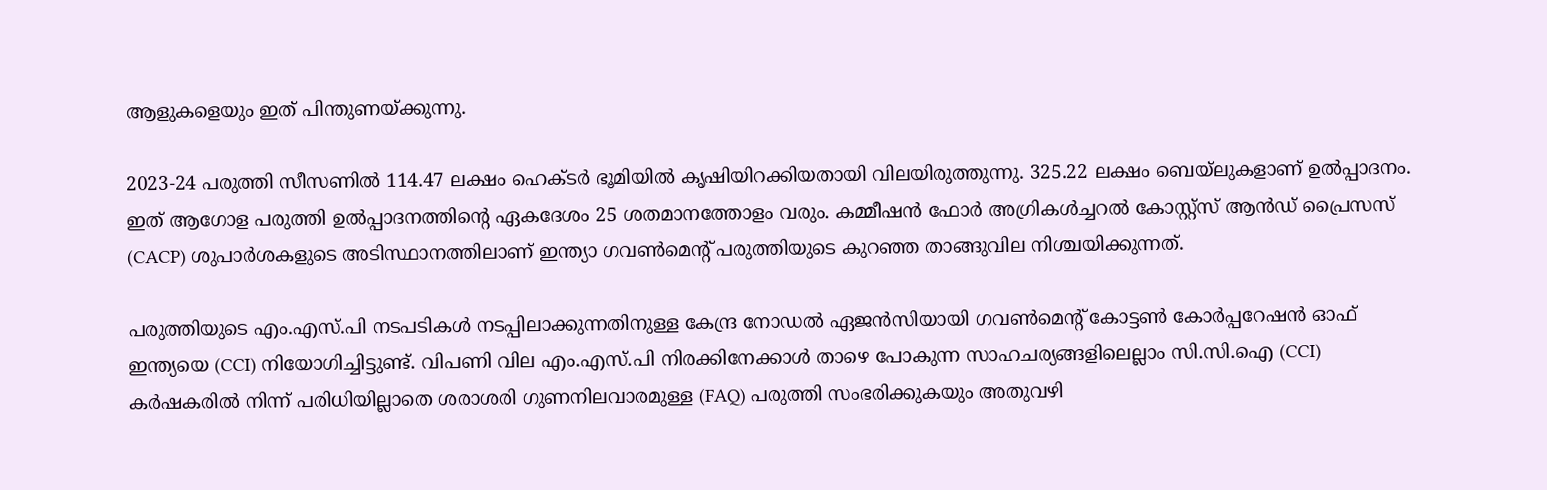ആളുകളെയും ഇത് പിന്തുണയ്ക്കുന്നു.

2023-24 പരുത്തി സീസണിൽ 114.47 ലക്ഷം ഹെക്ടർ ഭൂമിയിൽ കൃഷിയിറക്കിയതായി വിലയിരുത്തുന്നു. 325.22 ലക്ഷം ബെയ്‌ലുകളാണ് ഉൽപ്പാദനം. ഇത് ആഗോള പരുത്തി ഉൽപ്പാദനത്തിന്റെ ഏകദേശം 25 ശതമാനത്തോളം വരും. കമ്മീഷൻ ഫോർ അഗ്രികൾച്ചറൽ കോസ്റ്റ്സ് ആൻഡ് പ്രൈസസ് (CACP) ശുപാർശകളുടെ അടിസ്ഥാനത്തിലാണ് ഇന്ത്യാ ഗവൺമെന്റ് പരുത്തിയുടെ കുറഞ്ഞ താങ്ങുവില നിശ്ചയിക്കുന്നത്.

പരുത്തിയുടെ എം.എസ്.പി നടപടികൾ നടപ്പിലാക്കുന്നതിനുള്ള കേന്ദ്ര നോഡൽ ഏജൻസിയായി ഗവൺമെന്റ് കോട്ടൺ കോർപ്പറേഷൻ ഓഫ് ഇന്ത്യയെ (CCI) നിയോഗിച്ചിട്ടുണ്ട്. വിപണി വില എം.എസ്.പി നിരക്കിനേക്കാൾ താഴെ പോകുന്ന സാഹചര്യങ്ങളിലെല്ലാം സി.സി.ഐ (CCI) കർഷകരിൽ നിന്ന് പരിധിയില്ലാതെ ശരാശരി ഗുണനിലവാരമുള്ള (FAQ) പരുത്തി സംഭരിക്കുകയും അതുവഴി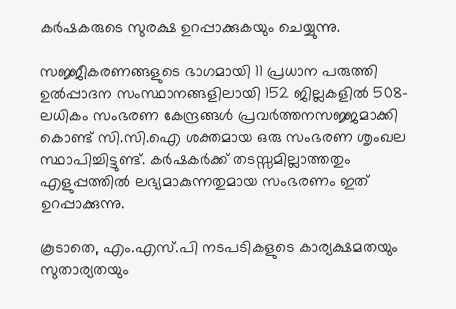കർഷകരുടെ സുരക്ഷ ഉറപ്പാക്കുകയും ചെയ്യുന്നു.

സജ്ജീകരണങ്ങളുടെ ഭാഗമായി 11 പ്രധാന പരുത്തി ഉൽപ്പാദന സംസ്ഥാനങ്ങളിലായി 152 ജില്ലകളിൽ 508-ലധികം സംഭരണ കേന്ദ്രങ്ങൾ പ്രവർത്തനസജ്ജമാക്കി കൊണ്ട് സി.സി.ഐ ശക്തമായ ഒരു സംഭരണ ശൃംഖല സ്ഥാപിച്ചിട്ടുണ്ട്. കർഷകർക്ക് തടസ്സമില്ലാത്തതും എളുപ്പത്തിൽ ലഭ്യമാകുന്നതുമായ സംഭരണം ഇത് ഉറപ്പാക്കുന്നു.

കൂടാതെ, എം.എസ്.പി നടപടികളുടെ കാര്യക്ഷമതയും സുതാര്യതയും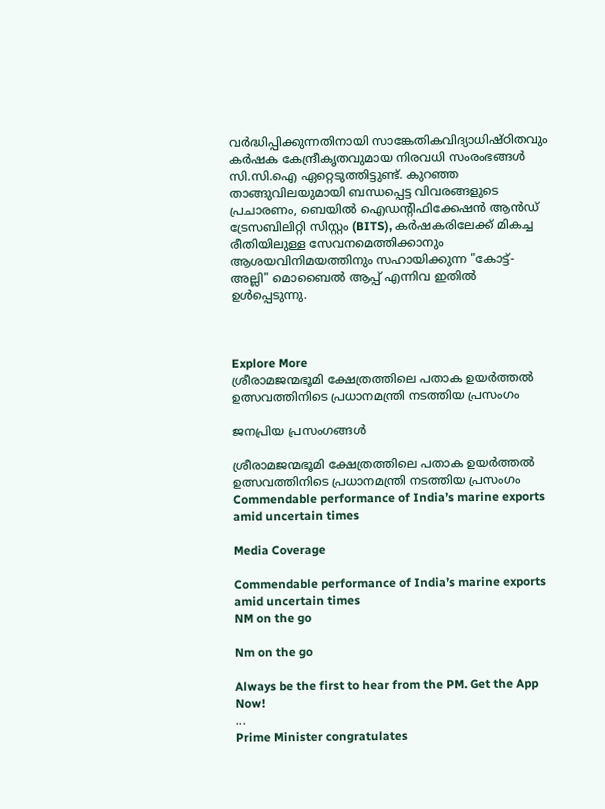വർദ്ധിപ്പിക്കുന്നതിനായി സാങ്കേതികവിദ്യാധിഷ്ഠിതവും കർഷക കേന്ദ്രീകൃതവുമായ നിരവധി സംരംഭങ്ങൾ സി.സി.ഐ ഏറ്റെടുത്തിട്ടുണ്ട്. കുറഞ്ഞ താങ്ങുവിലയുമായി ബന്ധപ്പെട്ട വിവരങ്ങളുടെ പ്രചാരണം, ബെയിൽ ഐഡന്റിഫിക്കേഷൻ ആൻഡ് ട്രേസബിലിറ്റി സിസ്റ്റം (BITS), കർഷകരിലേക്ക് മികച്ച രീതിയിലുള്ള സേവനമെത്തിക്കാനും ആശയവിനിമയത്തിനും സഹായിക്കുന്ന "കോട്ട്-അല്ലി" മൊബൈൽ ആപ്പ് എന്നിവ ഇതിൽ ഉൾപ്പെടുന്നു.



Explore More
ശ്രീരാമജന്മഭൂമി ക്ഷേത്രത്തിലെ പതാക ഉയർത്തൽ ഉത്സവത്തിനിടെ പ്രധാനമന്ത്രി നടത്തിയ പ്രസംഗം

ജനപ്രിയ പ്രസംഗങ്ങൾ

ശ്രീരാമജന്മഭൂമി ക്ഷേത്രത്തിലെ പതാക ഉയർത്തൽ ഉത്സവത്തിനിടെ പ്രധാനമന്ത്രി നടത്തിയ പ്രസംഗം
Commendable performance of India’s marine exports amid uncertain times

Media Coverage

Commendable performance of India’s marine exports amid uncertain times
NM on the go

Nm on the go

Always be the first to hear from the PM. Get the App Now!
...
Prime Minister congratulates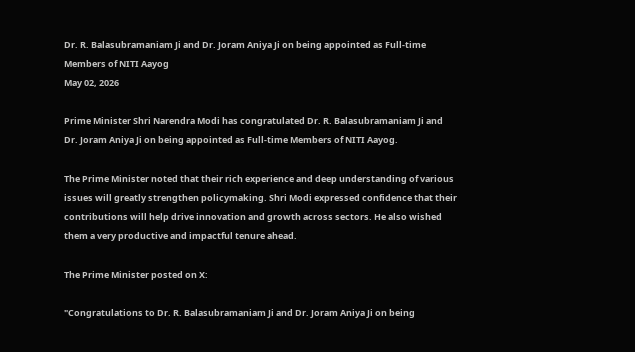Dr. R. Balasubramaniam Ji and Dr. Joram Aniya Ji on being appointed as Full-time Members of NITI Aayog
May 02, 2026

Prime Minister Shri Narendra Modi has congratulated Dr. R. Balasubramaniam Ji and Dr. Joram Aniya Ji on being appointed as Full-time Members of NITI Aayog.

The Prime Minister noted that their rich experience and deep understanding of various issues will greatly strengthen policymaking. Shri Modi expressed confidence that their contributions will help drive innovation and growth across sectors. He also wished them a very productive and impactful tenure ahead.

The Prime Minister posted on X:

"Congratulations to Dr. R. Balasubramaniam Ji and Dr. Joram Aniya Ji on being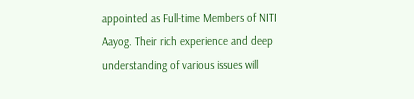appointed as Full-time Members of NITI Aayog. Their rich experience and deep understanding of various issues will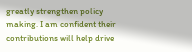greatly strengthen policy making. I am confident their contributions will help drive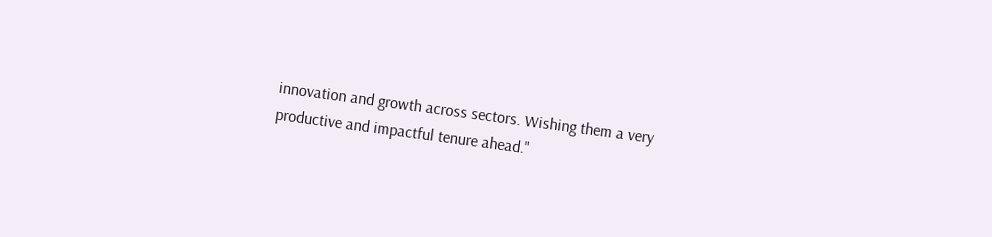innovation and growth across sectors. Wishing them a very productive and impactful tenure ahead."